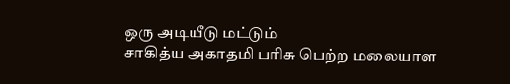ஒரு அடியீடு மட்டும்
சாகித்ய அகாதமி பரிசு பெற்ற மலையாள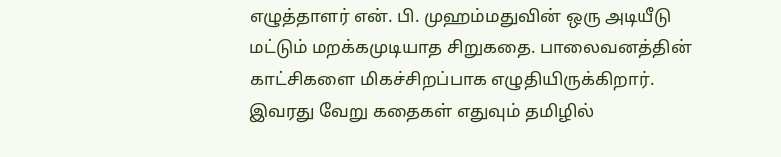எழுத்தாளர் என். பி. முஹம்மதுவின் ஒரு அடியீடு மட்டும் மறக்கமுடியாத சிறுகதை. பாலைவனத்தின் காட்சிகளை மிகச்சிறப்பாக எழுதியிருக்கிறார். இவரது வேறு கதைகள் எதுவும் தமிழில்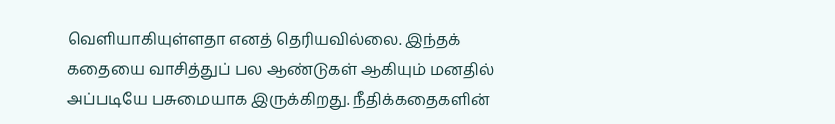வெளியாகியுள்ளதா எனத் தெரியவில்லை. இந்தக் கதையை வாசித்துப் பல ஆண்டுகள் ஆகியும் மனதில் அப்படியே பசுமையாக இருக்கிறது. நீதிக்கதைகளின்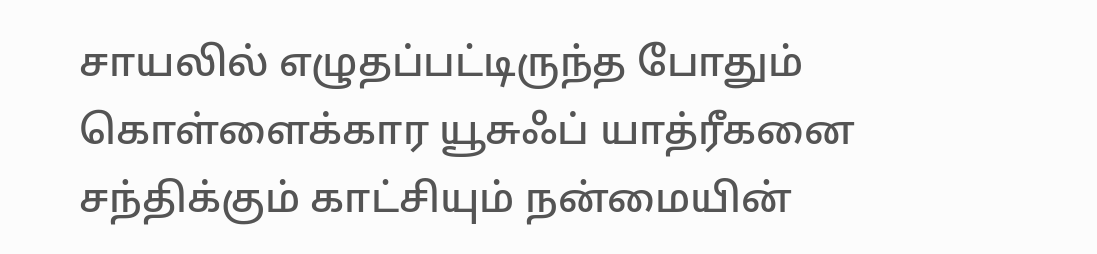சாயலில் எழுதப்பட்டிருந்த போதும் கொள்ளைக்கார யூசுஃப் யாத்ரீகனை சந்திக்கும் காட்சியும் நன்மையின்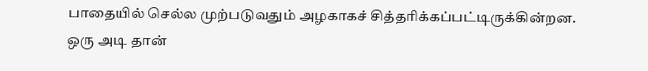பாதையில் செல்ல முற்படுவதும் அழகாகச் சித்தரிக்கப்பட்டிருக்கின்றன. ஒரு அடி தான்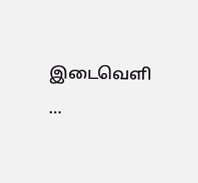இடைவெளி …